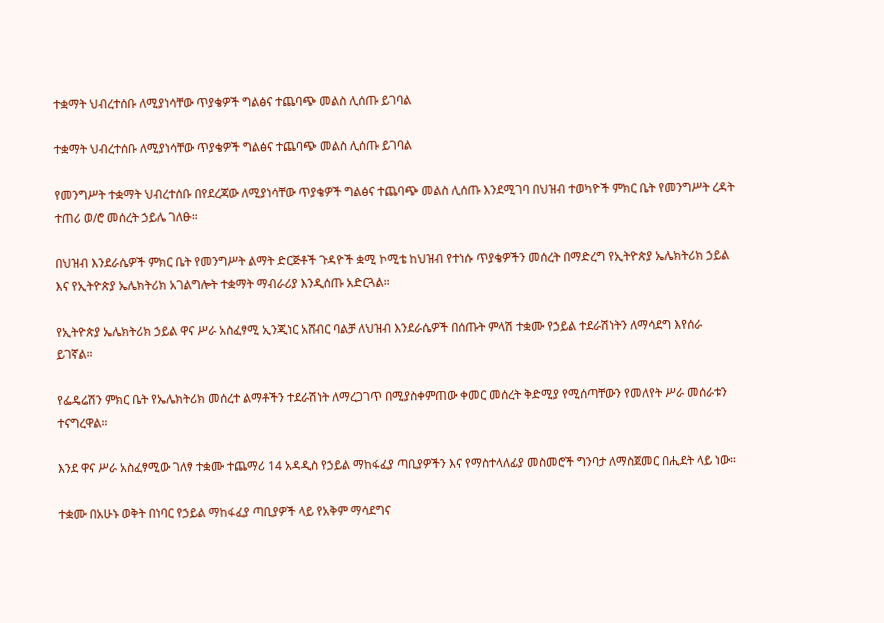ተቋማት ህብረተሰቡ ለሚያነሳቸው ጥያቄዎች ግልፅና ተጨባጭ መልስ ሊሰጡ ይገባል

ተቋማት ህብረተሰቡ ለሚያነሳቸው ጥያቄዎች ግልፅና ተጨባጭ መልስ ሊሰጡ ይገባል

የመንግሥት ተቋማት ህብረተሰቡ በየደረጃው ለሚያነሳቸው ጥያቄዎች ግልፅና ተጨባጭ መልስ ሊሰጡ እንደሚገባ በህዝብ ተወካዮች ምክር ቤት የመንግሥት ረዳት ተጠሪ ወ/ሮ መሰረት ኃይሌ ገለፁ።

በህዝብ እንደራሴዎች ምክር ቤት የመንግሥት ልማት ድርጅቶች ጉዳዮች ቋሚ ኮሚቴ ከህዝብ የተነሱ ጥያቄዎችን መሰረት በማድረግ የኢትዮጵያ ኤሌክትሪክ ኃይል እና የኢትዮጵያ ኤሌክትሪክ አገልግሎት ተቋማት ማብራሪያ እንዲሰጡ አድርጓል።

የኢትዮጵያ ኤሌክትሪክ ኃይል ዋና ሥራ አስፈፃሚ ኢንጂነር አሸብር ባልቻ ለህዝብ እንደራሴዎች በሰጡት ምላሽ ተቋሙ የኃይል ተደራሽነትን ለማሳደግ እየሰራ ይገኛል።

የፌዴሬሽን ምክር ቤት የኤሌክትሪክ መሰረተ ልማቶችን ተደራሽነት ለማረጋገጥ በሚያስቀምጠው ቀመር መሰረት ቅድሚያ የሚሰጣቸውን የመለየት ሥራ መሰራቱን ተናግረዋል።

እንደ ዋና ሥራ አስፈፃሚው ገለፃ ተቋሙ ተጨማሪ 14 አዳዲስ የኃይል ማከፋፈያ ጣቢያዎችን እና የማስተላለፊያ መስመሮች ግንባታ ለማስጀመር በሒደት ላይ ነው።

ተቋሙ በአሁኑ ወቅት በነባር የኃይል ማከፋፈያ ጣቢያዎች ላይ የአቅም ማሳደግና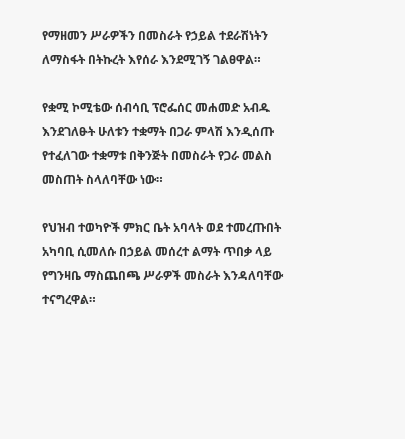የማዘመን ሥራዎችን በመስራት የኃይል ተደራሽነትን ለማስፋት በትኩረት እየሰራ እንደሚገኝ ገልፀዋል።

የቋሚ ኮሚቴው ሰብሳቢ ፕሮፌሰር መሐመድ አብዱ እንደገለፁት ሁለቱን ተቋማት በጋራ ምላሽ እንዲሰጡ የተፈለገው ተቋማቱ በቅንጅት በመስራት የጋራ መልስ መስጠት ስላለባቸው ነው።

የህዝብ ተወካዮች ምክር ቤት አባላት ወደ ተመረጡበት አካባቢ ሲመለሱ በኃይል መሰረተ ልማት ጥበቃ ላይ የግንዛቤ ማስጨበጫ ሥራዎች መስራት እንዳለባቸው ተናግረዋል።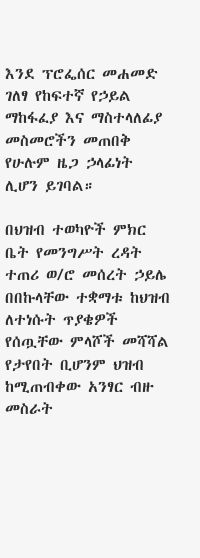እንደ ፕሮፌሰር መሐመድ ገለፃ የከፍተኛ የኃይል ማከፋፈያ እና ማስተላለፊያ መስመሮችን መጠበቅ የሁሉም ዜጋ ኃላፊነት ሊሆን ይገባል።

በህዝብ ተወካዮች ምክር ቤት የመንግሥት ረዳት ተጠሪ ወ/ሮ መሰረት ኃይሌ በበኩላቸው ተቋማቱ ከህዝብ ለተነሱት ጥያቄዎች የሰጧቸው ምላሾች መሻሻል የታየበት ቢሆንም ህዝብ ከሚጠብቀው አንፃር ብዙ መስራት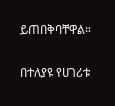ይጠበቅባቸዋል።

በተለያዩ የሀገሪቱ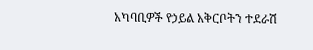አካባቢዎች የኃይል አቅርቦትን ተደራሽ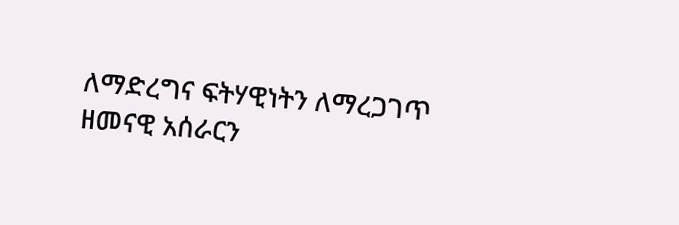ለማድረግና ፍትሃዊነትን ለማረጋገጥ ዘመናዊ አሰራርን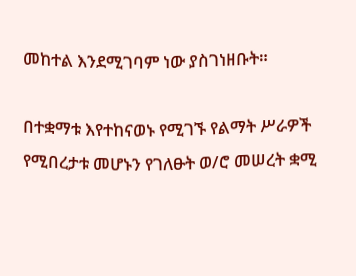መከተል እንደሚገባም ነው ያስገነዘቡት።

በተቋማቱ እየተከናወኑ የሚገኙ የልማት ሥራዎች የሚበረታቱ መሆኑን የገለፁት ወ/ሮ መሠረት ቋሚ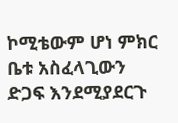ኮሚቴውም ሆነ ምክር ቤቱ አስፈላጊውን ድጋፍ እንደሚያደርጉ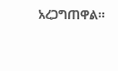አረጋግጠዋል።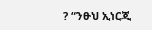? “ንፁህ ኢነርጂ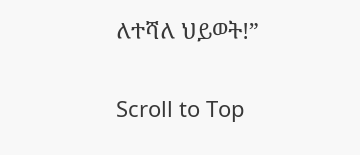ለተሻለ ህይወት!”

Scroll to Top